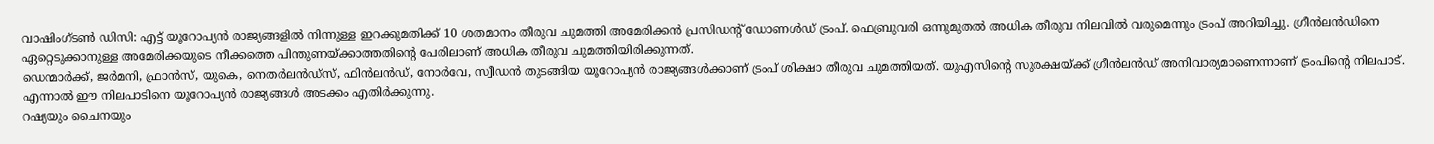വാഷിംഗ്ടൺ ഡിസി: എട്ട് യൂറോപ്യൻ രാജ്യങ്ങളിൽ നിന്നുള്ള ഇറക്കുമതിക്ക് 10 ശതമാനം തീരുവ ചുമത്തി അമേരിക്കൻ പ്രസിഡന്റ് ഡോണൾഡ് ട്രംപ്. ഫെബ്രുവരി ഒന്നുമുതൽ അധിക തീരുവ നിലവിൽ വരുമെന്നും ട്രംപ് അറിയിച്ചു. ഗ്രീൻലൻഡിനെ ഏറ്റെടുക്കാനുള്ള അമേരിക്കയുടെ നീക്കത്തെ പിന്തുണയ്ക്കാത്തതിന്റെ പേരിലാണ് അധിക തീരുവ ചുമത്തിയിരിക്കുന്നത്.
ഡെന്മാർക്ക്, ജർമനി, ഫ്രാൻസ്, യുകെ, നെതർലൻഡ്സ്, ഫിൻലൻഡ്, നോർവേ, സ്വീഡൻ തുടങ്ങിയ യൂറോപ്യൻ രാജ്യങ്ങൾക്കാണ് ട്രംപ് ശിക്ഷാ തീരുവ ചുമത്തിയത്. യുഎസിന്റെ സുരക്ഷയ്ക്ക് ഗ്രീൻലൻഡ് അനിവാര്യമാണെന്നാണ് ട്രംപിന്റെ നിലപാട്. എന്നാൽ ഈ നിലപാടിനെ യൂറോപ്യൻ രാജ്യങ്ങൾ അടക്കം എതിർക്കുന്നു.
റഷ്യയും ചൈനയും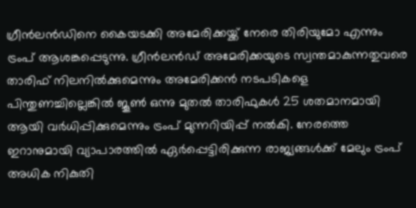ഗ്രീൻലൻഡിനെ കൈയടക്കി അമേരിക്കയ്ക്ക് നേരെ തിരിയുമോ എന്നും ട്രംപ് ആശങ്കപ്പെടുന്നു. ഗ്രീൻലൻഡ് അമേരിക്കയുടെ സ്വന്തമാകുന്നതുവരെ താരിഫ് നിലനിൽക്കുമെന്നും അമേരിക്കൻ നടപടികളെ പിന്തുണച്ചില്ലെങ്കിൽ ജൂൺ ഒന്നു മുതൽ താരിഫുകൾ 25 ശതമാനമായി ആയി വർധിപ്പിക്കുമെന്നും ട്രംപ് മുന്നറിയിപ്പ് നൽകി. നേരത്തെ ഇറാനുമായി വ്യാപാരത്തിൽ ഏർപ്പെട്ടിരിക്കുന്ന രാജ്യങ്ങൾക്ക് മേലും ട്രംപ് അധിക നികുതി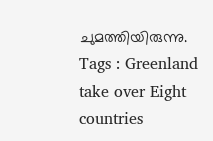ചുമത്തിയിരുന്നു.
Tags : Greenland take over Eight countries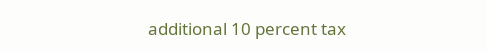additional 10 percent tax